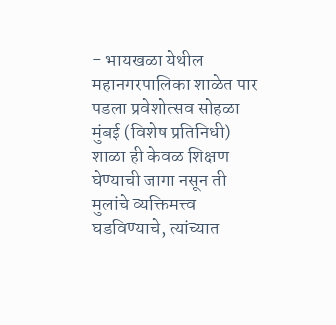- भायखळा येथील महानगरपालिका शाळेत पार पडला प्रवेशोत्सव सोहळा
मुंबई (विशेष प्रतिनिधी)
शाळा ही केवळ शिक्षण घेण्याची जागा नसून ती मुलांचे व्यक्तिमत्त्व घडविण्याचे, त्यांच्यात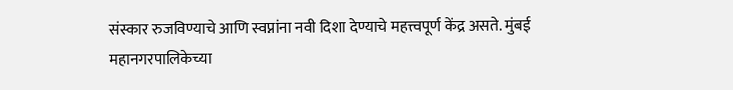संस्कार रुजविण्याचे आणि स्वप्नांना नवी दिशा देण्याचे महत्त्वपूर्ण केंद्र असते. मुंबई महानगरपालिकेच्या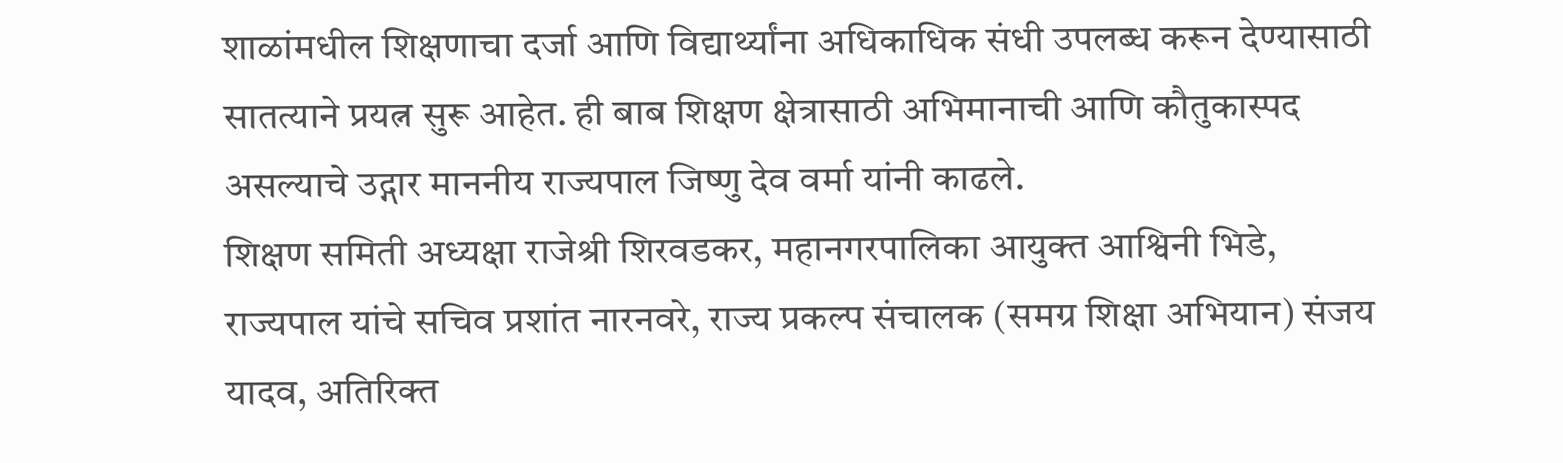शाळांमधील शिक्षणाचा दर्जा आणि विद्यार्थ्यांना अधिकाधिक संधी उपलब्ध करून देण्यासाठी सातत्याने प्रयत्न सुरू आहेत. ही बाब शिक्षण क्षेत्रासाठी अभिमानाची आणि कौतुकास्पद असल्याचे उद्गार माननीय राज्यपाल जिष्णु देव वर्मा यांनी काढले.
शिक्षण समिती अध्यक्षा राजेश्री शिरवडकर, महानगरपालिका आयुक्त आश्विनी भिडे, राज्यपाल यांचे सचिव प्रशांत नारनवरे, राज्य प्रकल्प संचालक (समग्र शिक्षा अभियान) संजय यादव, अतिरिक्त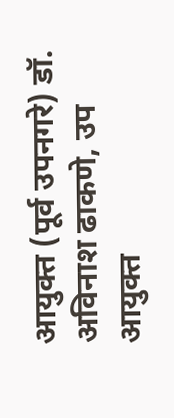आयुक्त (पूर्व उपनगरे) डॉ. अविनाश ढाकणे, उप आयुक्त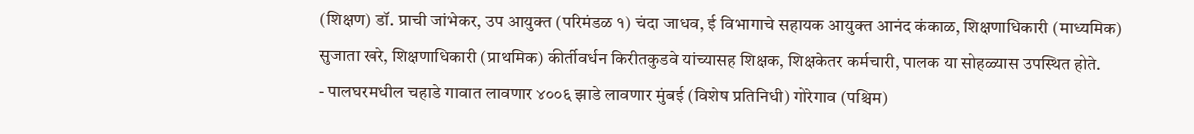(शिक्षण) डॉ. प्राची जांभेकर, उप आयुक्त (परिमंडळ १) चंदा जाधव, ई विभागाचे सहायक आयुक्त आनंद कंकाळ, शिक्षणाधिकारी (माध्यमिक) सुजाता खरे, शिक्षणाधिकारी (प्राथमिक) कीर्तीवर्धन किरीतकुडवे यांच्यासह शिक्षक, शिक्षकेतर कर्मचारी, पालक या सोहळ्यास उपस्थित होते.
- पालघरमधील चहाडे गावात लावणार ४००६ झाडे लावणार मुंबई (विशेष प्रतिनिधी) गोरेगाव (पश्चिम)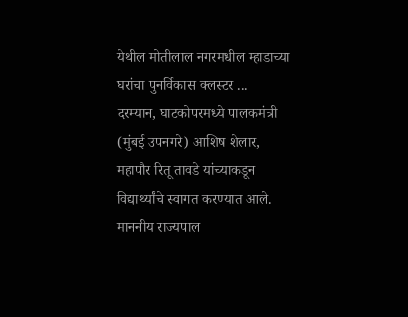येथील मोतीलाल नगरमधील म्हाडाच्या घरांचा पुनर्विकास क्लस्टर ...
दरम्यान, घाटकोपरमध्ये पालकमंत्री (मुंबई उपनगरे) आशिष शेलार, महापौर रितू तावडे यांच्याकडून विद्यार्थ्यांचे स्वागत करण्यात आले.
माननीय राज्यपाल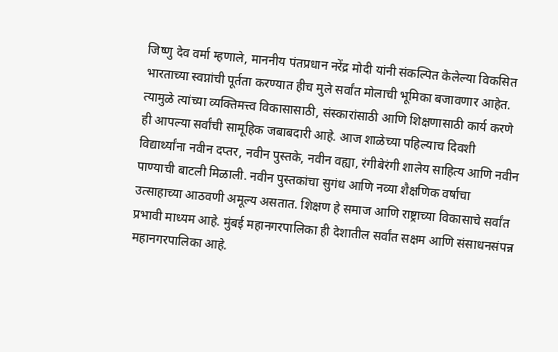जिष्णु देव वर्मा म्हणाले, माननीय पंतप्रधान नरेंद्र मोदी यांनी संकल्पित केलेल्या विकसित भारताच्या स्वप्नांची पूर्तता करण्यात हीच मुले सर्वांत मोलाची भूमिका बजावणार आहेत. त्यामुळे त्यांच्या व्यक्तिमत्त्व विकासासाठी, संस्कारांसाठी आणि शिक्षणासाठी कार्य करणे ही आपल्या सर्वांची सामूहिक जबाबदारी आहे. आज शाळेच्या पहिल्याच दिवशी विद्यार्थ्यांना नवीन दप्तर, नवीन पुस्तके, नवीन वह्या, रंगीबेरंगी शालेय साहित्य आणि नवीन पाण्याची बाटली मिळाली. नवीन पुस्तकांचा सुगंध आणि नव्या शैक्षणिक वर्षाचा उत्साहाच्या आठवणी अमूल्य असतात. शिक्षण हे समाज आणि राष्ट्राच्या विकासाचे सर्वांत प्रभावी माध्यम आहे. मुंबई महानगरपालिका ही देशातील सर्वांत सक्षम आणि संसाधनसंपन्न महानगरपालिका आहे.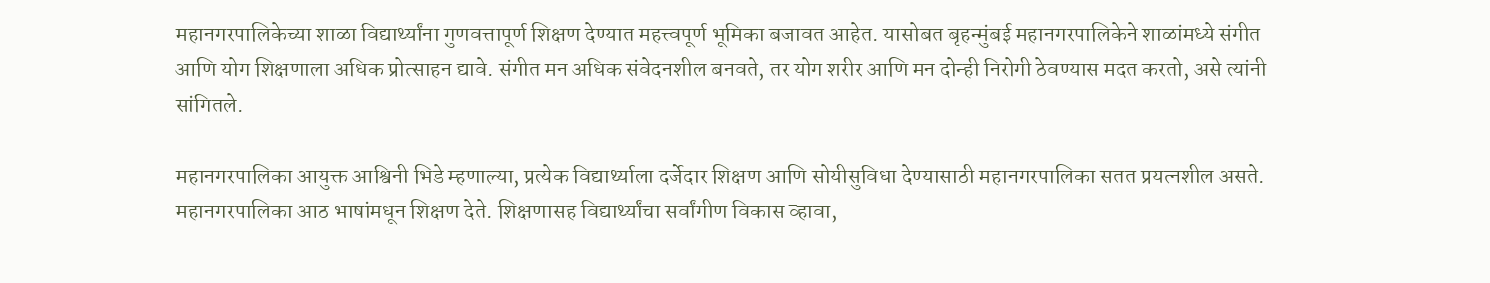महानगरपालिकेच्या शाळा विद्यार्थ्यांना गुणवत्तापूर्ण शिक्षण देण्यात महत्त्वपूर्ण भूमिका बजावत आहेत. यासोबत बृहन्मुंबई महानगरपालिकेने शाळांमध्ये संगीत आणि योग शिक्षणाला अधिक प्रोत्साहन द्यावे. संगीत मन अधिक संवेदनशील बनवते, तर योग शरीर आणि मन दोन्ही निरोगी ठेवण्यास मदत करतो, असे त्यांनी सांगितले.

महानगरपालिका आयुक्त आश्विनी भिडे म्हणाल्या, प्रत्येक विद्यार्थ्याला दर्जेदार शिक्षण आणि सोयीसुविधा देण्यासाठी महानगरपालिका सतत प्रयत्नशील असते. महानगरपालिका आठ भाषांमधून शिक्षण देते. शिक्षणासह विद्यार्थ्यांचा सर्वांगीण विकास व्हावा,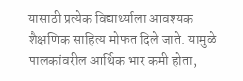यासाठी प्रत्येक विद्यार्थ्याला आवश्यक शैक्षणिक साहित्य मोफत दिले जाते. यामुळे पालकांवरील आर्थिक भार कमी होता,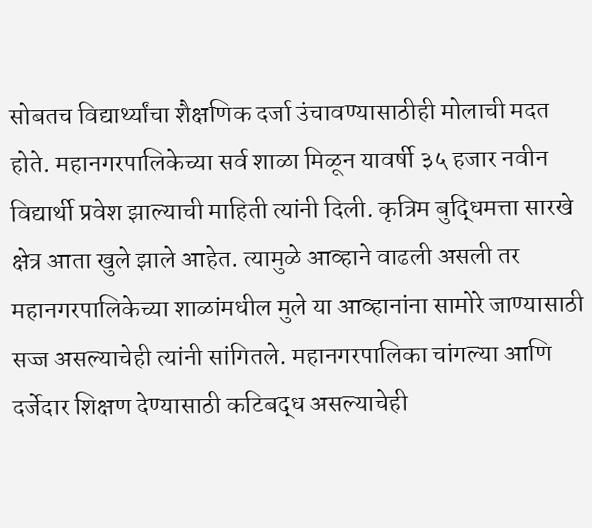सोबतच विद्यार्थ्यांचा शैक्षणिक दर्जा उंचावण्यासाठीही मोलाची मदत होते. महानगरपालिकेच्या सर्व शाळा मिळून यावर्षी ३५ हजार नवीन विद्यार्थी प्रवेश झाल्याची माहिती त्यांनी दिली. कृत्रिम बुद्धिमत्ता सारखे क्षेत्र आता खुले झाले आहेत. त्यामुळे आव्हाने वाढली असली तर महानगरपालिकेच्या शाळांमधील मुले या आव्हानांना सामोरे जाण्यासाठी सज्ज असल्याचेही त्यांनी सांगितले. महानगरपालिका चांगल्या आणि दर्जेदार शिक्षण देण्यासाठी कटिबद्ध असल्याचेही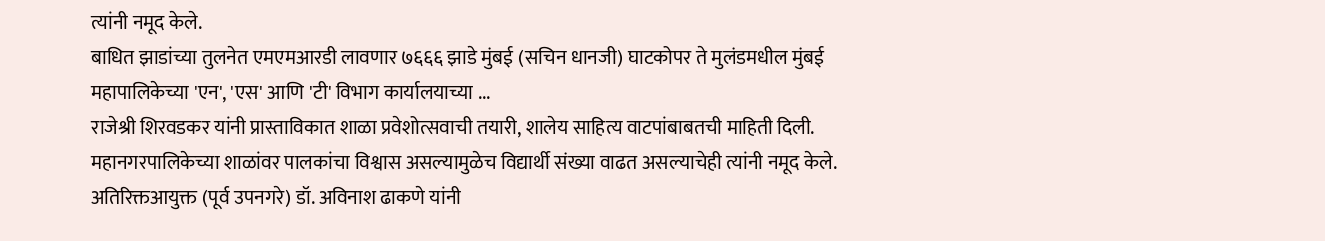त्यांनी नमूद केले.
बाधित झाडांच्या तुलनेत एमएमआरडी लावणार ७६६६ झाडे मुंबई (सचिन धानजी) घाटकोपर ते मुलंडमधील मुंबई महापालिकेच्या 'एन', 'एस' आणि 'टी' विभाग कार्यालयाच्या ...
राजेश्री शिरवडकर यांनी प्रास्ताविकात शाळा प्रवेशोत्सवाची तयारी, शालेय साहित्य वाटपांबाबतची माहिती दिली. महानगरपालिकेच्या शाळांवर पालकांचा विश्वास असल्यामुळेच विद्यार्थी संख्या वाढत असल्याचेही त्यांनी नमूद केले. अतिरिक्तआयुक्त (पूर्व उपनगरे) डॉ. अविनाश ढाकणे यांनी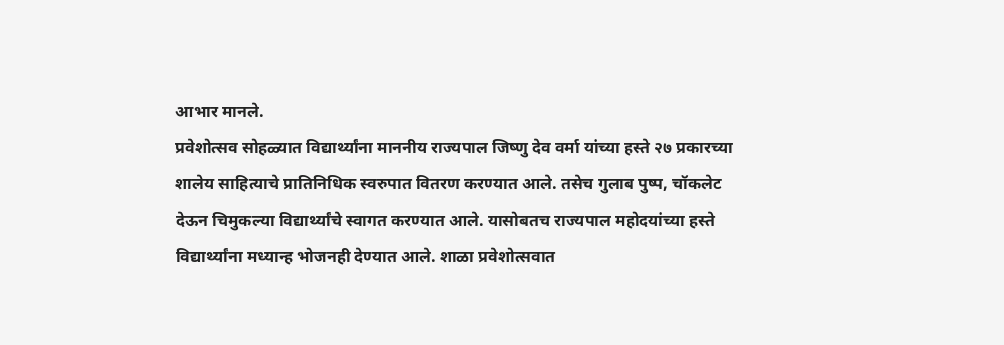आभार मानले.
प्रवेशोत्सव सोहळ्यात विद्यार्थ्यांना माननीय राज्यपाल जिष्णु देव वर्मा यांच्या हस्ते २७ प्रकारच्या शालेय साहित्याचे प्रातिनिधिक स्वरुपात वितरण करण्यात आले. तसेच गुलाब पुष्प, चॉकलेट देऊन चिमुकल्या विद्यार्थ्यांचे स्वागत करण्यात आले. यासोबतच राज्यपाल महोदयांच्या हस्ते विद्यार्थ्यांना मध्यान्ह भोजनही देण्यात आले. शाळा प्रवेशोत्सवात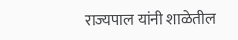राज्यपाल यांनी शाळेतील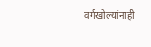वर्गखोल्यांनाही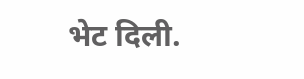भेट दिली.